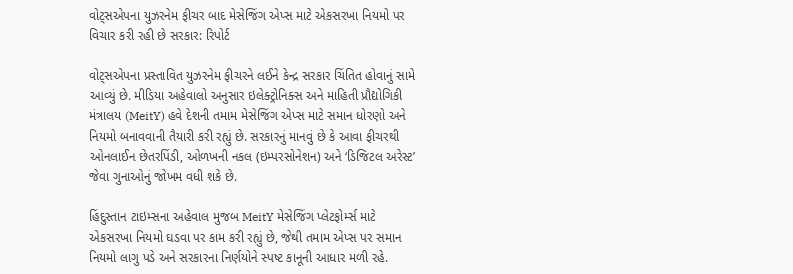વોટ્સએપના યુઝરનેમ ફીચર બાદ મેસેજિંગ એપ્સ માટે એકસરખા નિયમો પર વિચાર કરી રહી છે સરકાર: રિપોર્ટ

વોટ્સએપના પ્રસ્તાવિત યુઝરનેમ ફીચરને લઈને કેન્દ્ર સરકાર ચિંતિત હોવાનું સામે આવ્યું છે. મીડિયા અહેવાલો અનુસાર ઇલેક્ટ્રોનિક્સ અને માહિતી પ્રૌદ્યોગિકી મંત્રાલય (MeitY) હવે દેશની તમામ મેસેજિંગ એપ્સ માટે સમાન ધોરણો અને નિયમો બનાવવાની તૈયારી કરી રહ્યું છે. સરકારનું માનવું છે કે આવા ફીચરથી ઓનલાઈન છેતરપિંડી, ઓળખની નકલ (ઇમ્પરસોનેશન) અને ‘ડિજિટલ અરેસ્ટ’ જેવા ગુનાઓનું જોખમ વધી શકે છે.

હિંદુસ્તાન ટાઇમ્સના અહેવાલ મુજબ MeitY મેસેજિંગ પ્લેટફોર્મ્સ માટે એકસરખા નિયમો ઘડવા પર કામ કરી રહ્યું છે, જેથી તમામ એપ્સ પર સમાન નિયમો લાગુ પડે અને સરકારના નિર્ણયોને સ્પષ્ટ કાનૂની આધાર મળી રહે.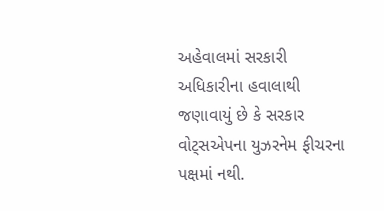અહેવાલમાં સરકારી અધિકારીના હવાલાથી જણાવાયું છે કે સરકાર વોટ્સએપના યુઝરનેમ ફીચરના પક્ષમાં નથી.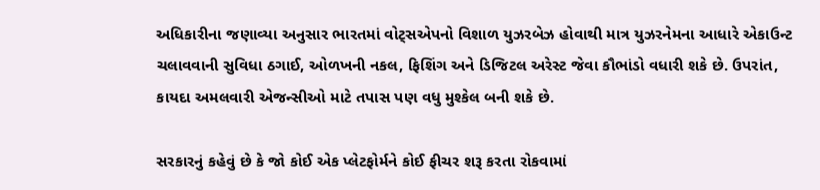અધિકારીના જણાવ્યા અનુસાર ભારતમાં વોટ્સએપનો વિશાળ યુઝરબેઝ હોવાથી માત્ર યુઝરનેમના આધારે એકાઉન્ટ ચલાવવાની સુવિધા ઠગાઈ, ઓળખની નકલ, ફિશિંગ અને ડિજિટલ અરેસ્ટ જેવા કૌભાંડો વધારી શકે છે. ઉપરાંત, કાયદા અમલવારી એજન્સીઓ માટે તપાસ પણ વધુ મુશ્કેલ બની શકે છે.

સરકારનું કહેવું છે કે જો કોઈ એક પ્લેટફોર્મને કોઈ ફીચર શરૂ કરતા રોકવામાં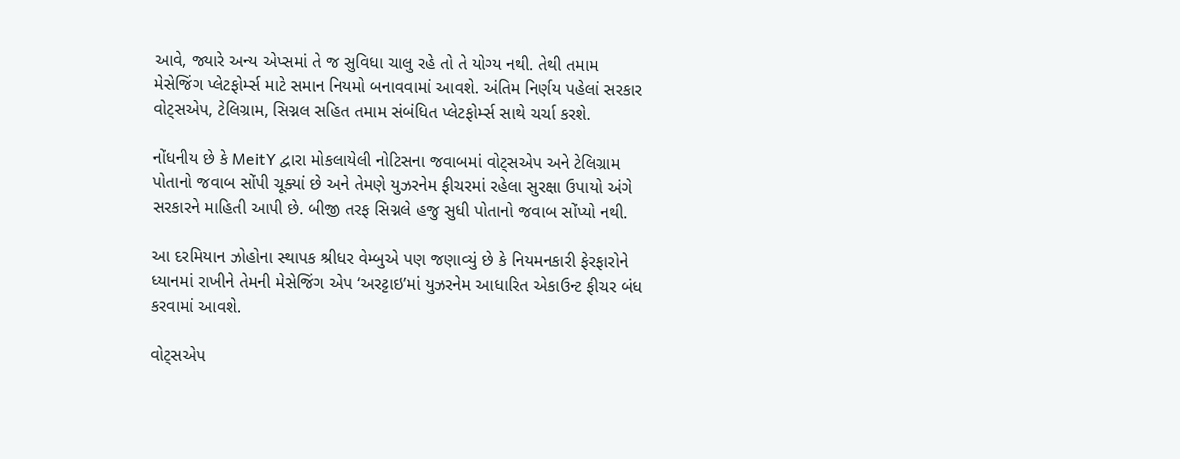આવે, જ્યારે અન્ય એપ્સમાં તે જ સુવિધા ચાલુ રહે તો તે યોગ્ય નથી. તેથી તમામ મેસેજિંગ પ્લેટફોર્મ્સ માટે સમાન નિયમો બનાવવામાં આવશે. અંતિમ નિર્ણય પહેલાં સરકાર વોટ્સએપ, ટેલિગ્રામ, સિગ્નલ સહિત તમામ સંબંધિત પ્લેટફોર્મ્સ સાથે ચર્ચા કરશે.

નોંધનીય છે કે MeitY દ્વારા મોકલાયેલી નોટિસના જવાબમાં વોટ્સએપ અને ટેલિગ્રામ પોતાનો જવાબ સોંપી ચૂક્યાં છે અને તેમણે યુઝરનેમ ફીચરમાં રહેલા સુરક્ષા ઉપાયો અંગે સરકારને માહિતી આપી છે. બીજી તરફ સિગ્નલે હજુ સુધી પોતાનો જવાબ સોંપ્યો નથી.

આ દરમિયાન ઝોહોના સ્થાપક શ્રીધર વેમ્બુએ પણ જણાવ્યું છે કે નિયમનકારી ફેરફારોને ધ્યાનમાં રાખીને તેમની મેસેજિંગ એપ ‘અરટ્ટાઇ’માં યુઝરનેમ આધારિત એકાઉન્ટ ફીચર બંધ કરવામાં આવશે.

વોટ્સએપ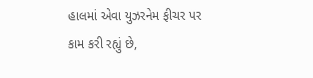હાલમાં એવા યુઝરનેમ ફીચર પર કામ કરી રહ્યું છે,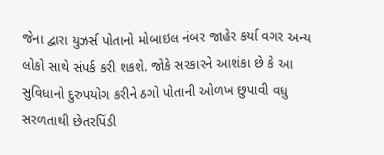જેના દ્વારા યુઝર્સ પોતાનો મોબાઇલ નંબર જાહેર કર્યા વગર અન્ય લોકો સાથે સંપર્ક કરી શકશે. જોકે સરકારને આશંકા છે કે આ સુવિધાનો દુરુપયોગ કરીને ઠગો પોતાની ઓળખ છુપાવી વધુ સરળતાથી છેતરપિંડી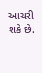આચરી શકે છે.